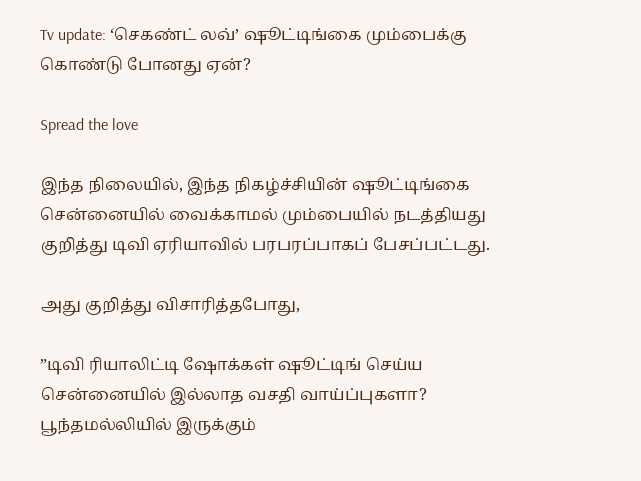Tv update: ‘செகண்ட் லவ்’ ஷூட்டிங்கை மும்பைக்கு கொண்டு போனது ஏன்?

Spread the love

இந்த நிலையில், இந்த நிகழ்ச்சியின் ஷூட்டிங்கை சென்னையில் வைக்காமல் மும்பையில் நடத்தியது குறித்து டிவி ஏரியாவில் பரபரப்பாகப் பேசப்பட்டது.

அது குறித்து விசாரித்தபோது,

”டிவி ரியாலிட்டி ஷோக்கள் ஷூட்டிங் செய்ய சென்னையில் இல்லாத வசதி வாய்ப்புகளா? பூந்தமல்லியில் இருக்கும்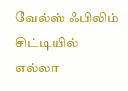வேல்ஸ் ஃபிலிம் சிட்டியில் எல்லா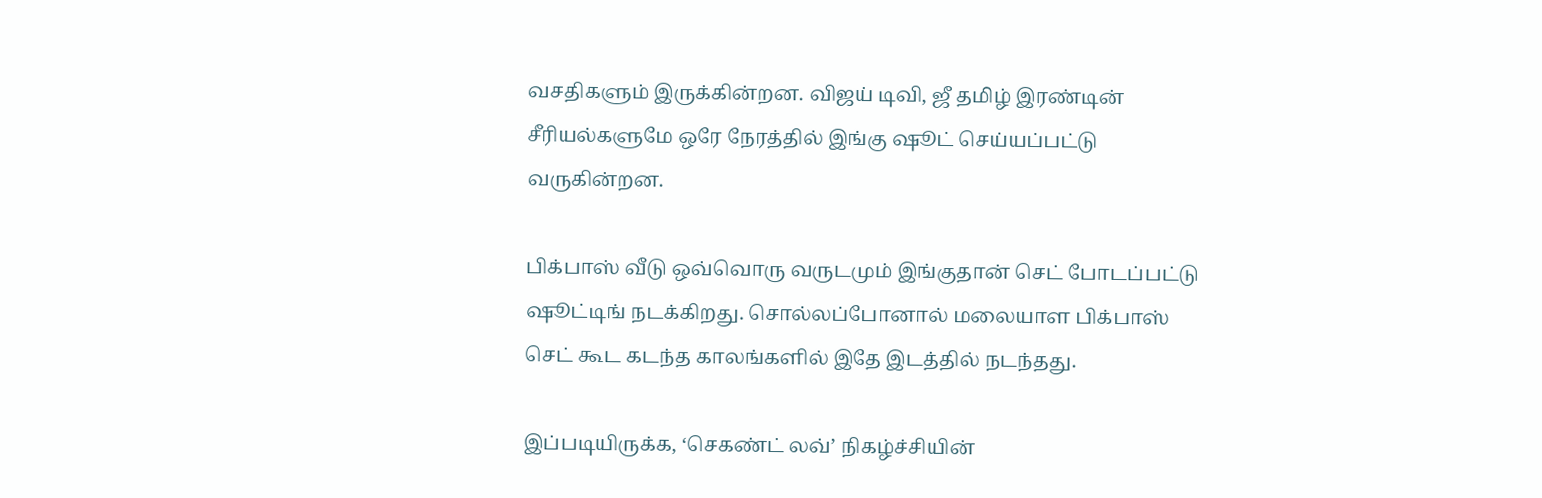வசதிகளும் இருக்கின்றன. விஜய் டிவி, ஜீ தமிழ் இரண்டின் சீரியல்களுமே ஒரே நேரத்தில் இங்கு ஷூட் செய்யப்பட்டு வருகின்றன.

பிக்பாஸ் வீடு ஒவ்வொரு வருடமும் இங்குதான் செட் போடப்பட்டு ஷூட்டிங் நடக்கிறது. சொல்லப்போனால் மலையாள பிக்பாஸ் செட் கூட கடந்த காலங்களில் இதே இடத்தில் நடந்தது.

இப்படியிருக்க, ‘செகண்ட் லவ்’ நிகழ்ச்சியின்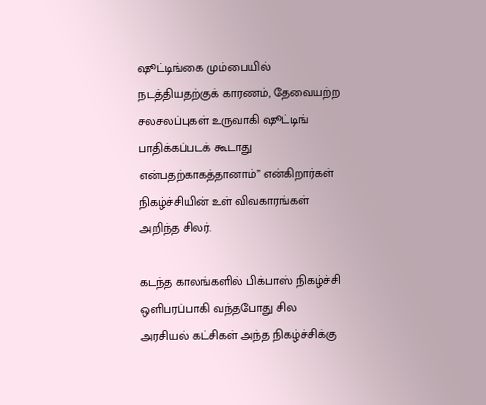ஷூட்டிங்கை மும்பையில் நடத்தியதற்குக் காரணம், தேவையற்ற சலசலப்புகள் உருவாகி ஷூட்டிங் பாதிக்கப்படக் கூடாது என்பதற்காகத்தானாம்” என்கிறார்கள் நிகழ்ச்சியின் உள் விவகாரங்கள் அறிந்த சிலர்.

கடந்த காலங்களில் பிக்பாஸ் நிகழ்ச்சி ஒளிபரப்பாகி வந்தபோது சில அரசியல் கட்சிகள் அந்த நிகழ்ச்சிக்கு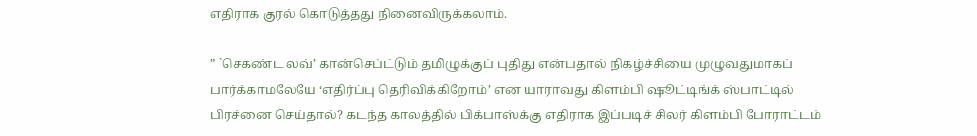எதிராக குரல் கொடுத்தது நினைவிருக்கலாம்.

” `செகண்ட லவ்’ கான்செப்ட்டும் தமிழுக்குப் புதிது என்பதால் நிகழ்ச்சியை முழுவதுமாகப் பார்க்காமலேயே ‘எதிர்ப்பு தெரிவிக்கிறோம்’ என யாராவது கிளம்பி ஷூட்டிங்க் ஸ்பாட்டில் பிரச்னை செய்தால்? கடந்த காலத்தில் பிக்பாஸ்க்கு எதிராக இப்படிச் சிலர் கிளம்பி போராட்டம்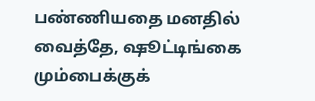பண்ணியதை மனதில் வைத்தே, ஷூட்டிங்கை மும்பைக்குக்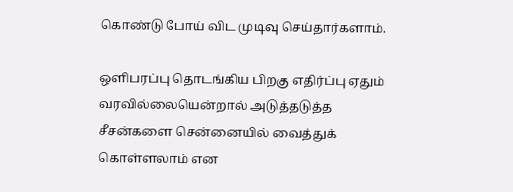கொண்டு போய் விட முடிவு செய்தார்களாம்.

ஒளிபரப்பு தொடங்கிய பிறகு எதிர்ப்பு ஏதும் வரவில்லையென்றால் அடுத்தடுத்த சீசன்களை சென்னையில் வைத்துக் கொள்ளலாம் என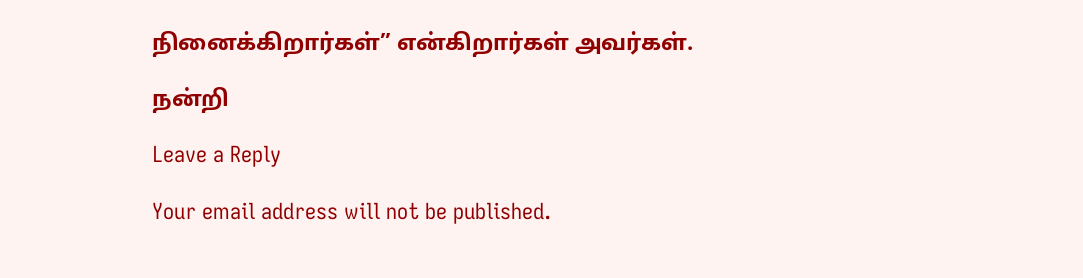நினைக்கிறார்கள்” என்கிறார்கள் அவர்கள்.

நன்றி

Leave a Reply

Your email address will not be published.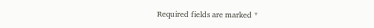Required fields are marked *